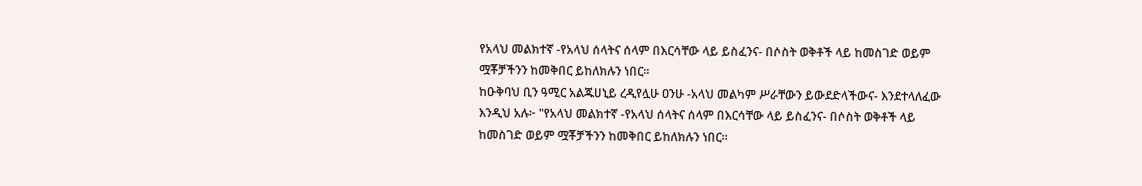የአላህ መልክተኛ -የአላህ ሰላትና ሰላም በእርሳቸው ላይ ይስፈንና- በሶስት ወቅቶች ላይ ከመስገድ ወይም ሟቾቻችንን ከመቅበር ይከለክሉን ነበር።
ከዑቅባህ ቢን ዓሚር አልጁሀኒይ ረዲየሏሁ ዐንሁ -አላህ መልካም ሥራቸውን ይውደድላችውና- እንደተላለፈው እንዲህ አሉ፦ "የአላህ መልክተኛ -የአላህ ሰላትና ሰላም በእርሳቸው ላይ ይስፈንና- በሶስት ወቅቶች ላይ ከመስገድ ወይም ሟቾቻችንን ከመቅበር ይከለክሉን ነበር።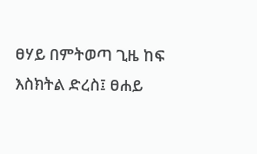ፀሃይ በምትወጣ ጊዜ ከፍ እስክትል ድረስ፤ ፀሐይ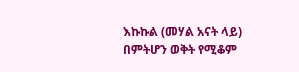እኩኩል (መሃል አናት ላይ) በምትሆን ወቅት የሚቆም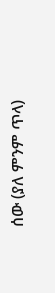ሰው (ያለ ምንም ጥላ)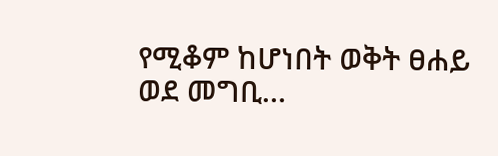የሚቆም ከሆነበት ወቅት ፀሐይ ወደ መግቢ…